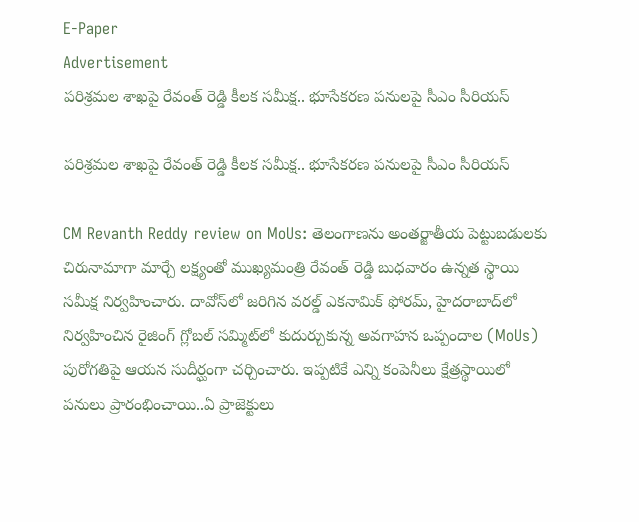E-Paper
Advertisement
పరిశ్రమల శాఖపై రేవంత్ రెడ్డి కీల‌క సమీక్ష.. భూసేకరణ పనులపై సీఎం సీరియస్

పరిశ్రమల శాఖపై రేవంత్ రెడ్డి కీల‌క సమీక్ష.. భూసేకరణ పనులపై సీఎం సీరియస్

CM Revanth Reddy review on MoUs: తెలంగాణను అంతర్జాతీయ పెట్టుబడులకు చిరునామాగా మార్చే లక్ష్యంతో ముఖ్యమంత్రి రేవంత్ రెడ్డి బుధవారం ఉన్నత స్థాయి సమీక్ష నిర్వహించారు. దావోస్‌లో జరిగిన వరల్డ్ ఎకనామిక్ ఫోరమ్, హైదరాబాద్‌లో నిర్వహించిన రైజింగ్ గ్లోబల్ సమ్మిట్‌లో కుదుర్చుకున్న అవగాహన ఒప్పందాల (MoUs) పురోగతిపై ఆయన సుదీర్ఘంగా చర్చించారు. ఇప్పటికే ఎన్ని కంపెనీలు క్షేత్రస్థాయిలో పనులు ప్రారంభించాయి..ఏ ప్రాజెక్టులు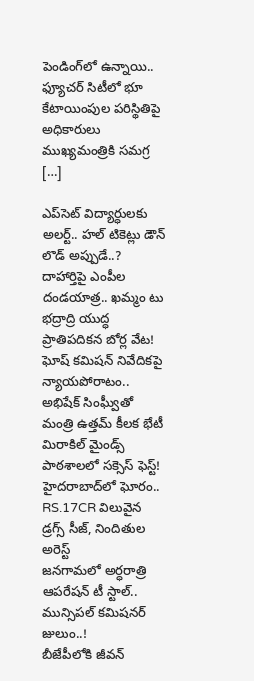పెండింగ్‌లో ఉన్నాయి.. ఫ్యూచర్ సిటీలో భూ కేటాయింపుల పరిస్థితిపై అధికారులు ముఖ్యమంత్రికి సమగ్ర […]

ఎప్‌సెట్ విద్యార్ధులకు అలర్ట్.. హల్ టికెట్లు డౌన్ లొడ్ అప్పుడే..?
దాహార్తిపై ఎంపీల దండయాత్ర.. ఖమ్మం టు భద్రాద్రి యుద్ధ ప్రాతిపదికన బోర్ల వేట!
ఘోష్ కమిషన్ నివేదికపై న్యాయపోరాటం.. అభిషేక్ సింఘ్వీతో మంత్రి ఉత్తమ్ కీలక భేటీ
మిరాకిల్ మైండ్స్ పాఠశాలలో సక్సెస్ ఫెస్ట్!
హైదరాబాద్‌లో ఘోరం.. RS.17CR విలువైన డ్రగ్స్ సీజ్, నిందితుల అరెస్ట్
జనగామలో అర్ధరాత్రి ఆపరేషన్ టీ స్టాల్.. మున్సిపల్ కమిషనర్ జులుం..!
బీజేపీలోకి జీవన్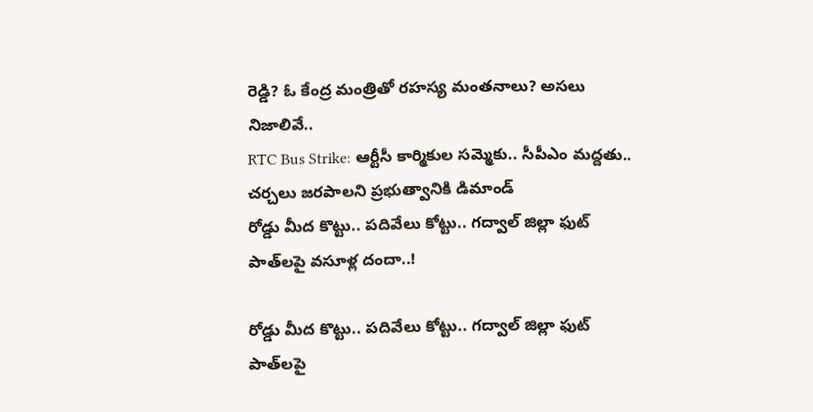రెడ్డి? ఓ కేంద్ర మంత్రితో రహస్య మంతనాలు? అసలు నిజాలివే..
RTC Bus Strike: ఆర్టీసీ కార్మికుల సమ్మెకు.. సీపీఎం మద్దతు.. చర్చలు జరపాలని ప్రభుత్వానికి డిమాండ్
రోడ్డు మీద కొట్టు.. పదివేలు కోట్టు.. గద్వాల్ జిల్లా ఫుట్ పాత్‌లపై వసూళ్ల దందా..!

రోడ్డు మీద కొట్టు.. పదివేలు కోట్టు.. గద్వాల్ జిల్లా ఫుట్ పాత్‌లపై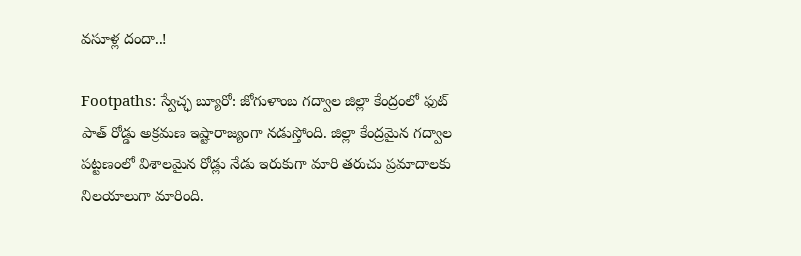వసూళ్ల దందా..!

Footpaths: స్వేచ్ఛ బ్యూరో: జోగుళాంబ గద్వాల జిల్లా కేంద్రంలో ఫుట్ పాత్ రోడ్డు అక్రమణ ఇష్టారాజ్యంగా నడుస్తోంది. జిల్లా కేంద్రమైన గద్వాల పట్టణంలో విశాలమైన రోడ్లు నేడు ఇరుకుగా మారి తరుచు ప్రమాదాలకు నిలయాలుగా మారింది.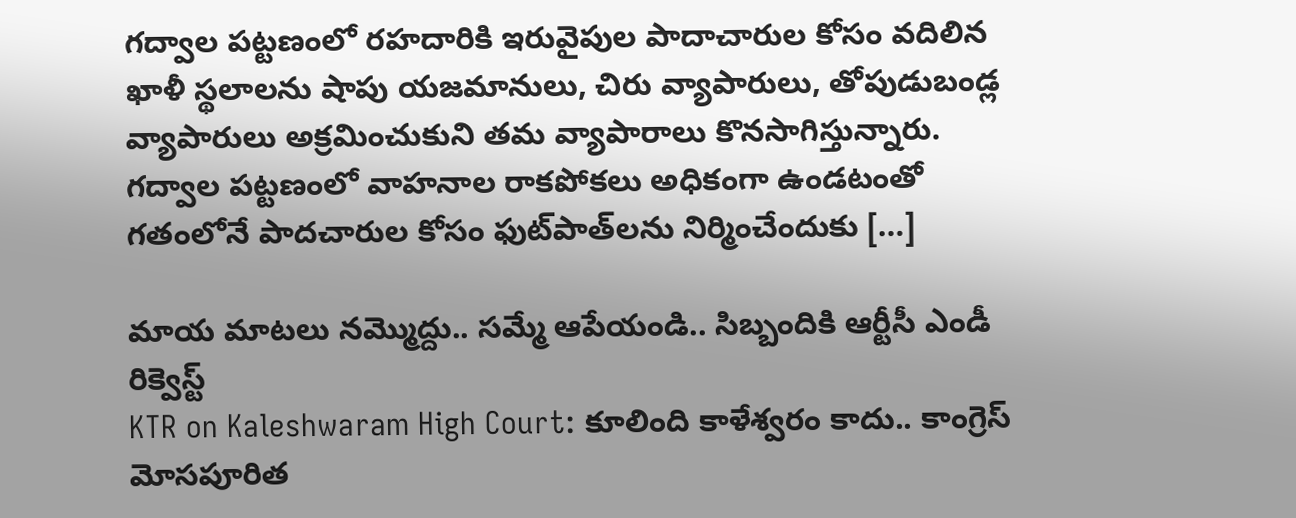గద్వాల పట్టణంలో రహదారికి ఇరువైపుల పాదాచారుల కోసం వదిలిన ఖాళీ స్థలాలను షాపు యజమానులు, చిరు వ్యాపారులు, తోపుడు‌బండ్ల వ్యాపారులు అక్రమించుకుని తమ వ్యాపారాలు కొనసాగిస్తున్నారు. గద్వాల పట్టణంలో వాహనాల రాకపోకలు అధికంగా ఉండటంతో గతంలోనే పాదచారుల కోసం ఫుట్‌పాత్‌లను నిర్మించేందుకు […]

మాయ మాటలు నమ్మెుద్దు.. సమ్మే ఆపేయండి.. సిబ్బందికి ఆర్టీసీ ఎండీ రిక్వెస్ట్
KTR on Kaleshwaram High Court: కూలింది కాళేశ్వరం కాదు.. కాంగ్రెస్ మోసపూరిత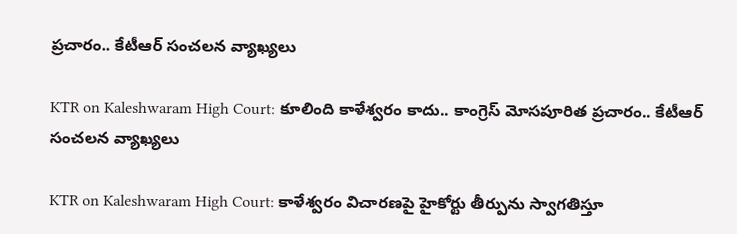ప్రచారం.. కేటీఆర్ సంచలన వ్యాఖ్యలు

KTR on Kaleshwaram High Court: కూలింది కాళేశ్వరం కాదు.. కాంగ్రెస్ మోసపూరిత ప్రచారం.. కేటీఆర్ సంచలన వ్యాఖ్యలు

KTR on Kaleshwaram High Court: కాళేశ్వరం విచారణపై హైకోర్టు తీర్పును స్వాగతిస్తూ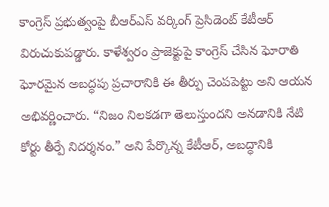కాంగ్రెస్ ప్రభుత్వంపై బీఆర్‌ఎస్ వర్కింగ్ ప్రెసిడెంట్ కేటీఆర్ విరుచుకుపడ్డారు. కాళేశ్వరం ప్రాజెక్టుపై కాంగ్రెస్ చేసిన ఘోరాతి ఘోరమైన అబద్ధపు ప్రచారానికి ఈ తీర్పు చెంపపెట్టు అని ఆయన అభివర్ణించారు. “నిజం నిలకడగా తెలుస్తుందని అనడానికి నేటి కోర్టు తీర్పే నిదర్శనం.” అని పేర్కొన్న కేటీఆర్, అబద్ధానికి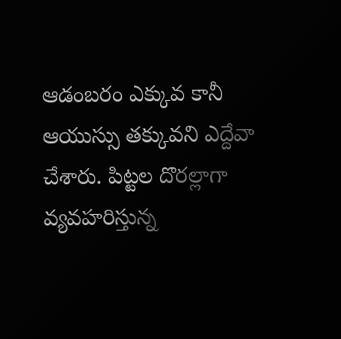ఆడంబరం ఎక్కువ కానీ ఆయుస్సు తక్కువని ఎద్దేవా చేశారు. పిట్టల దొరల్లాగా వ్యవహరిస్తున్న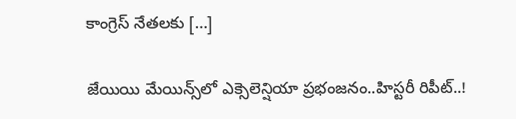కాంగ్రెస్ నేతలకు […]

జేయియి మేయిన్స్‌లో ఎక్సెలెన్షియా ప్రభంజనం..హిస్టరీ రిపీట్..!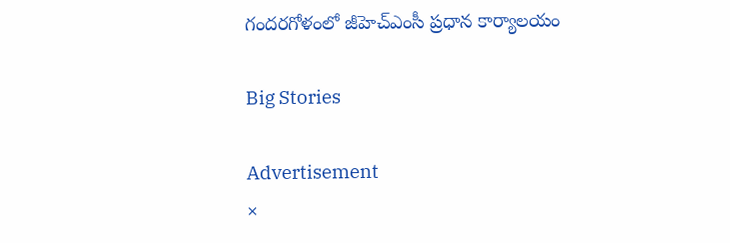గందరగోళంలో జీహెచ్ఎంసీ ప్రధాన కార్యాలయం

Big Stories

Advertisement
×